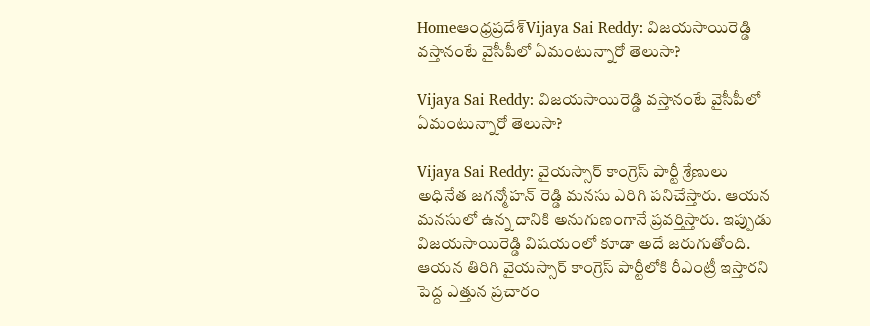Homeఆంధ్రప్రదేశ్‌Vijaya Sai Reddy: విజయసాయిరెడ్డి వస్తానంటే వైసీపీలో ఏమంటున్నారో తెలుసా?

Vijaya Sai Reddy: విజయసాయిరెడ్డి వస్తానంటే వైసీపీలో ఏమంటున్నారో తెలుసా?

Vijaya Sai Reddy: వైయస్సార్ కాంగ్రెస్ పార్టీ శ్రేణులు అధినేత జగన్మోహన్ రెడ్డి మనసు ఎరిగి పనిచేస్తారు. ఆయన మనసులో ఉన్న దానికి అనుగుణంగానే ప్రవర్తిస్తారు. ఇప్పుడు విజయసాయిరెడ్డి విషయంలో కూడా అదే జరుగుతోంది. ఆయన తిరిగి వైయస్సార్ కాంగ్రెస్ పార్టీలోకి రీఎంట్రీ ఇస్తారని పెద్ద ఎత్తున ప్రచారం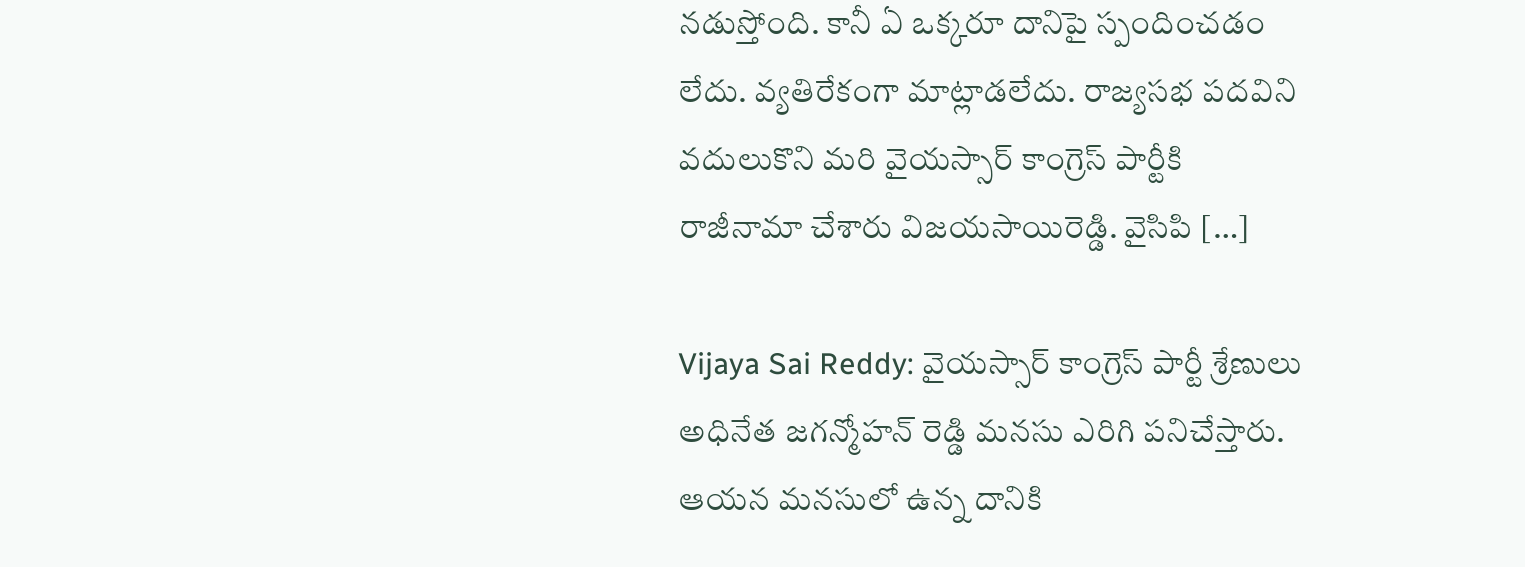నడుస్తోంది. కానీ ఏ ఒక్కరూ దానిపై స్పందించడం లేదు. వ్యతిరేకంగా మాట్లాడలేదు. రాజ్యసభ పదవిని వదులుకొని మరి వైయస్సార్ కాంగ్రెస్ పార్టీకి రాజీనామా చేశారు విజయసాయిరెడ్డి. వైసిపి […]

Vijaya Sai Reddy: వైయస్సార్ కాంగ్రెస్ పార్టీ శ్రేణులు అధినేత జగన్మోహన్ రెడ్డి మనసు ఎరిగి పనిచేస్తారు. ఆయన మనసులో ఉన్న దానికి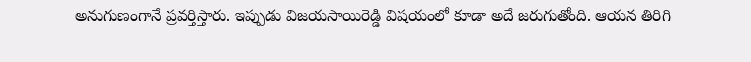అనుగుణంగానే ప్రవర్తిస్తారు. ఇప్పుడు విజయసాయిరెడ్డి విషయంలో కూడా అదే జరుగుతోంది. ఆయన తిరిగి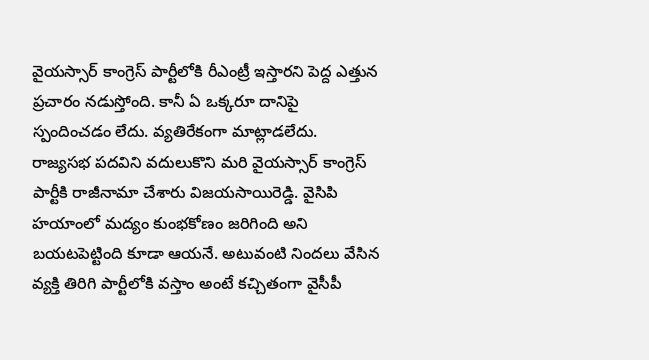వైయస్సార్ కాంగ్రెస్ పార్టీలోకి రీఎంట్రీ ఇస్తారని పెద్ద ఎత్తున ప్రచారం నడుస్తోంది. కానీ ఏ ఒక్కరూ దానిపై స్పందించడం లేదు. వ్యతిరేకంగా మాట్లాడలేదు. రాజ్యసభ పదవిని వదులుకొని మరి వైయస్సార్ కాంగ్రెస్ పార్టీకి రాజీనామా చేశారు విజయసాయిరెడ్డి. వైసిపి హయాంలో మద్యం కుంభకోణం జరిగింది అని బయటపెట్టింది కూడా ఆయనే. అటువంటి నిందలు వేసిన వ్యక్తి తిరిగి పార్టీలోకి వస్తాం అంటే కచ్చితంగా వైసీపీ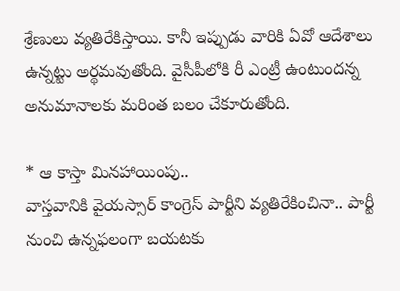శ్రేణులు వ్యతిరేకిస్తాయి. కానీ ఇప్పుడు వారికి ఏవో ఆదేశాలు ఉన్నట్టు అర్థమవుతోంది. వైసీపీలోకి రీ ఎంట్రీ ఉంటుందన్న అనుమానాలకు మరింత బలం చేకూరుతోంది.

* ఆ కాస్తా మినహాయింపు..
వాస్తవానికి వైయస్సార్ కాంగ్రెస్ పార్టీని వ్యతిరేకించినా.. పార్టీ నుంచి ఉన్నఫలంగా బయటకు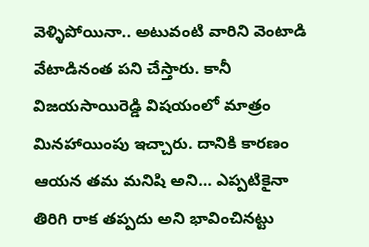వెళ్ళిపోయినా.. అటువంటి వారిని వెంటాడి వేటాడినంత పని చేస్తారు. కానీ విజయసాయిరెడ్డి విషయంలో మాత్రం మినహాయింపు ఇచ్చారు. దానికి కారణం ఆయన తమ మనిషి అని… ఎప్పటికైనా తిరిగి రాక తప్పదు అని భావించినట్టు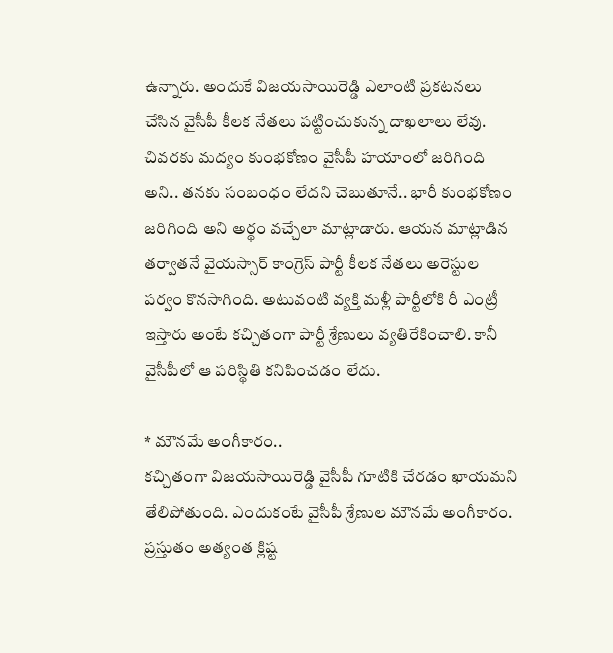ఉన్నారు. అందుకే విజయసాయిరెడ్డి ఎలాంటి ప్రకటనలు చేసిన వైసీపీ కీలక నేతలు పట్టించుకున్న దాఖలాలు లేవు. చివరకు మద్యం కుంభకోణం వైసీపీ హయాంలో జరిగింది అని.. తనకు సంబంధం లేదని చెబుతూనే.. భారీ కుంభకోణం జరిగింది అని అర్థం వచ్చేలా మాట్లాడారు. ఆయన మాట్లాడిన తర్వాతనే వైయస్సార్ కాంగ్రెస్ పార్టీ కీలక నేతలు అరెస్టుల పర్వం కొనసాగింది. అటువంటి వ్యక్తి మళ్లీ పార్టీలోకి రీ ఎంట్రీ ఇస్తారు అంటే కచ్చితంగా పార్టీ శ్రేణులు వ్యతిరేకించాలి. కానీ వైసీపీలో ఆ పరిస్థితి కనిపించడం లేదు.

* మౌనమే అంగీకారం..
కచ్చితంగా విజయసాయిరెడ్డి వైసీపీ గూటికి చేరడం ఖాయమని తేలిపోతుంది. ఎందుకంటే వైసీపీ శ్రేణుల మౌనమే అంగీకారం. ప్రస్తుతం అత్యంత క్లిష్ట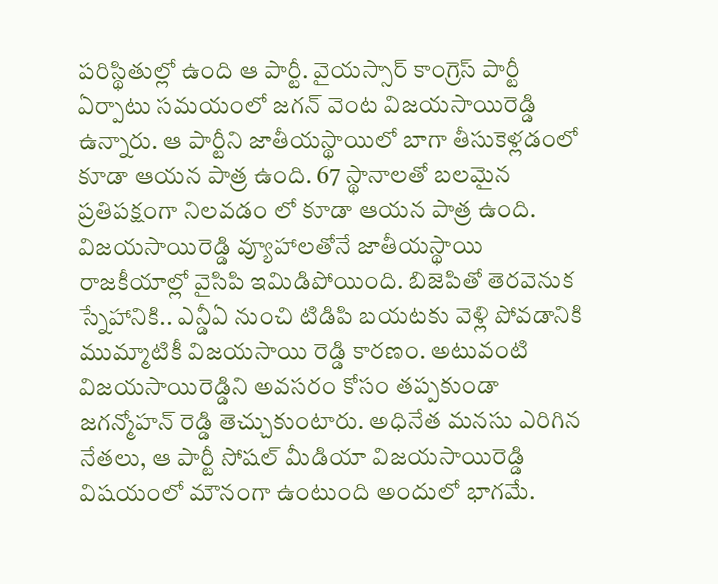పరిస్థితుల్లో ఉంది ఆ పార్టీ. వైయస్సార్ కాంగ్రెస్ పార్టీ ఏర్పాటు సమయంలో జగన్ వెంట విజయసాయిరెడ్డి ఉన్నారు. ఆ పార్టీని జాతీయస్థాయిలో బాగా తీసుకెళ్లడంలో కూడా ఆయన పాత్ర ఉంది. 67 స్థానాలతో బలమైన ప్రతిపక్షంగా నిలవడం లో కూడా ఆయన పాత్ర ఉంది. విజయసాయిరెడ్డి వ్యూహాలతోనే జాతీయస్థాయి రాజకీయాల్లో వైసిపి ఇమిడిపోయింది. బిజెపితో తెరవెనుక స్నేహానికి.. ఎన్డీఏ నుంచి టిడిపి బయటకు వెళ్లి పోవడానికి ముమ్మాటికీ విజయసాయి రెడ్డి కారణం. అటువంటి విజయసాయిరెడ్డిని అవసరం కోసం తప్పకుండా జగన్మోహన్ రెడ్డి తెచ్చుకుంటారు. అధినేత మనసు ఎరిగిన నేతలు, ఆ పార్టీ సోషల్ మీడియా విజయసాయిరెడ్డి విషయంలో మౌనంగా ఉంటుంది అందులో భాగమే.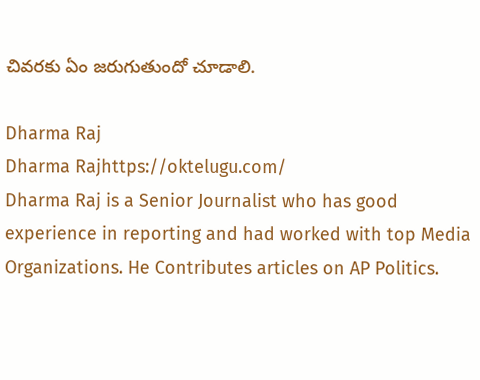చివరకు ఏం జరుగుతుందో చూడాలి.

Dharma Raj
Dharma Rajhttps://oktelugu.com/
Dharma Raj is a Senior Journalist who has good experience in reporting and had worked with top Media Organizations. He Contributes articles on AP Politics.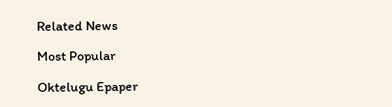Related News

Most Popular

Oktelugu Epaper